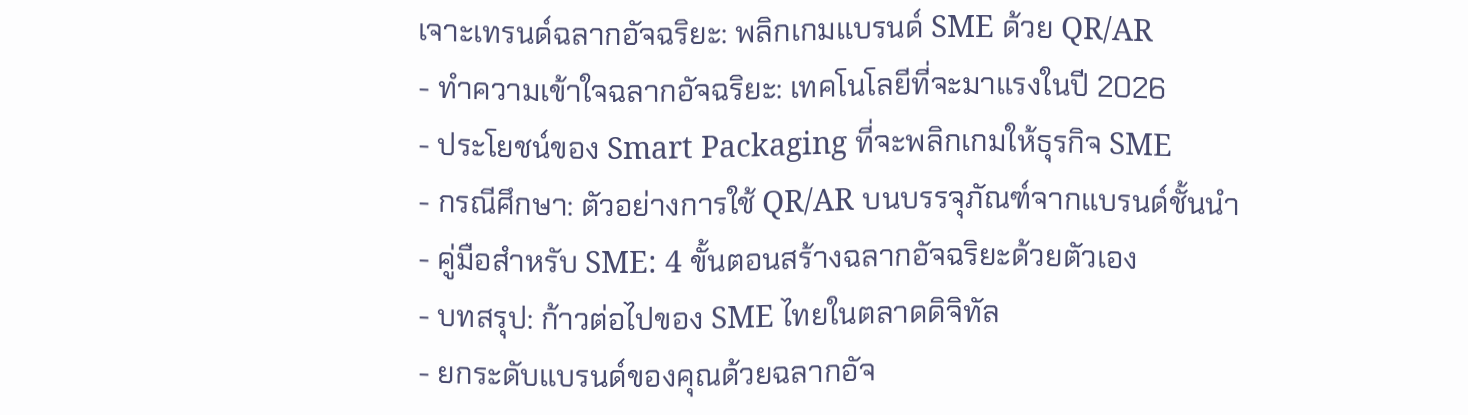เจาะเทรนด์ฉลากอัจฉริยะ: พลิกเกมแบรนด์ SME ด้วย QR/AR
- ทำความเข้าใจฉลากอัจฉริยะ: เทคโนโลยีที่จะมาแรงในปี 2026
- ประโยชน์ของ Smart Packaging ที่จะพลิกเกมให้ธุรกิจ SME
- กรณีศึกษา: ตัวอย่างการใช้ QR/AR บนบรรจุภัณฑ์จากแบรนด์ชั้นนำ
- คู่มือสำหรับ SME: 4 ขั้นตอนสร้างฉลากอัจฉริยะด้วยตัวเอง
- บทสรุป: ก้าวต่อไปของ SME ไทยในตลาดดิจิทัล
- ยกระดับแบรนด์ของคุณด้วยฉลากอัจ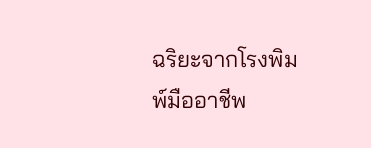ฉริยะจากโรงพิมพ์มืออาชีพ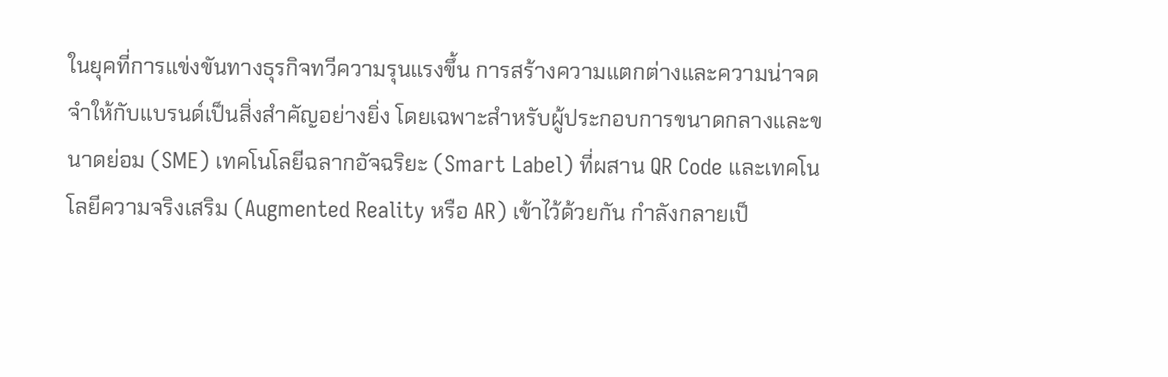ในยุคที่การแข่งขันทางธุรกิจทวีความรุนแรงขึ้น การสร้างความแตกต่างและความน่าจดจำให้กับแบรนด์เป็นสิ่งสำคัญอย่างยิ่ง โดยเฉพาะสำหรับผู้ประกอบการขนาดกลางและขนาดย่อม (SME) เทคโนโลยีฉลากอัจฉริยะ (Smart Label) ที่ผสาน QR Code และเทคโนโลยีความจริงเสริม (Augmented Reality หรือ AR) เข้าไว้ด้วยกัน กำลังกลายเป็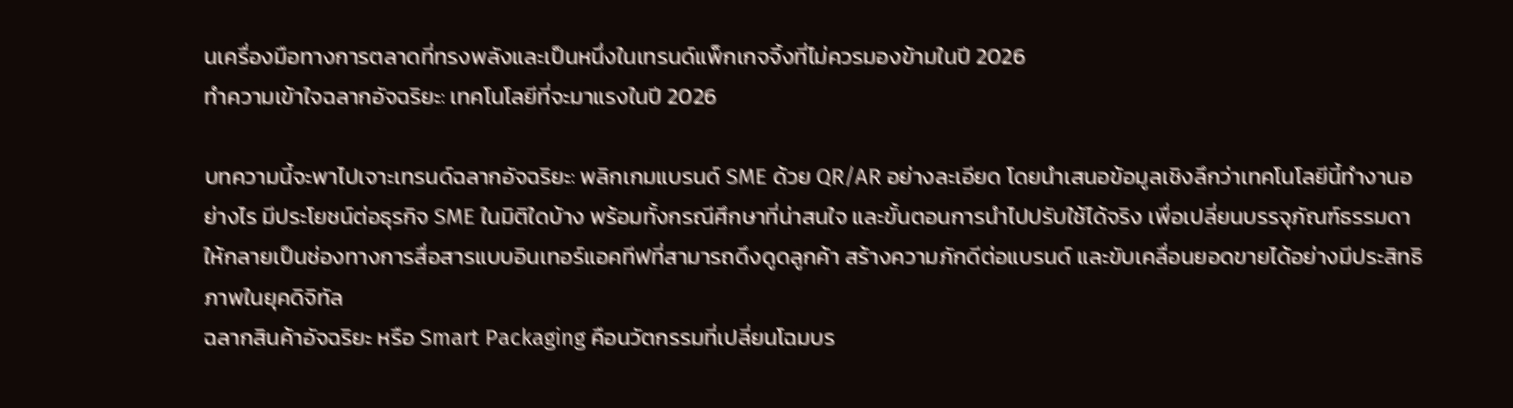นเครื่องมือทางการตลาดที่ทรงพลังและเป็นหนึ่งในเทรนด์แพ็กเกจจิ้งที่ไม่ควรมองข้ามในปี 2026
ทำความเข้าใจฉลากอัจฉริยะ: เทคโนโลยีที่จะมาแรงในปี 2026

บทความนี้จะพาไปเจาะเทรนด์ฉลากอัจฉริยะ: พลิกเกมแบรนด์ SME ด้วย QR/AR อย่างละเอียด โดยนำเสนอข้อมูลเชิงลึกว่าเทคโนโลยีนี้ทำงานอย่างไร มีประโยชน์ต่อธุรกิจ SME ในมิติใดบ้าง พร้อมทั้งกรณีศึกษาที่น่าสนใจ และขั้นตอนการนำไปปรับใช้ได้จริง เพื่อเปลี่ยนบรรจุภัณฑ์ธรรมดาให้กลายเป็นช่องทางการสื่อสารแบบอินเทอร์แอคทีฟที่สามารถดึงดูดลูกค้า สร้างความภักดีต่อแบรนด์ และขับเคลื่อนยอดขายได้อย่างมีประสิทธิภาพในยุคดิจิทัล
ฉลากสินค้าอัจฉริยะ หรือ Smart Packaging คือนวัตกรรมที่เปลี่ยนโฉมบร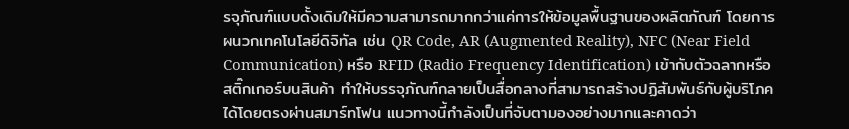รจุภัณฑ์แบบดั้งเดิมให้มีความสามารถมากกว่าแค่การให้ข้อมูลพื้นฐานของผลิตภัณฑ์ โดยการผนวกเทคโนโลยีดิจิทัล เช่น QR Code, AR (Augmented Reality), NFC (Near Field Communication) หรือ RFID (Radio Frequency Identification) เข้ากับตัวฉลากหรือสติ๊กเกอร์บนสินค้า ทำให้บรรจุภัณฑ์กลายเป็นสื่อกลางที่สามารถสร้างปฏิสัมพันธ์กับผู้บริโภคได้โดยตรงผ่านสมาร์ทโฟน แนวทางนี้กำลังเป็นที่จับตามองอย่างมากและคาดว่า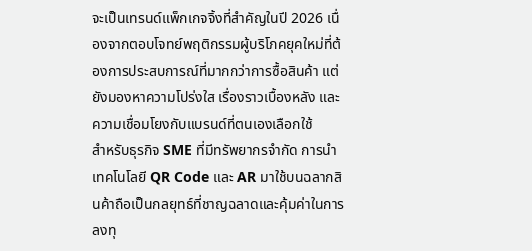จะเป็นเทรนด์แพ็กเกจจิ้งที่สำคัญในปี 2026 เนื่องจากตอบโจทย์พฤติกรรมผู้บริโภคยุคใหม่ที่ต้องการประสบการณ์ที่มากกว่าการซื้อสินค้า แต่ยังมองหาความโปร่งใส เรื่องราวเบื้องหลัง และความเชื่อมโยงกับแบรนด์ที่ตนเองเลือกใช้
สำหรับธุรกิจ SME ที่มีทรัพยากรจำกัด การนำเทคโนโลยี QR Code และ AR มาใช้บนฉลากสินค้าถือเป็นกลยุทธ์ที่ชาญฉลาดและคุ้มค่าในการลงทุ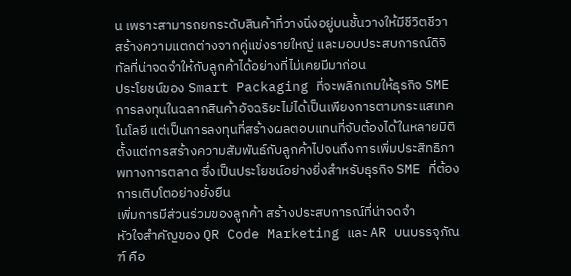น เพราะสามารถยกระดับสินค้าที่วางนิ่งอยู่บนชั้นวางให้มีชีวิตชีวา สร้างความแตกต่างจากคู่แข่งรายใหญ่ และมอบประสบการณ์ดิจิทัลที่น่าจดจำให้กับลูกค้าได้อย่างที่ไม่เคยมีมาก่อน
ประโยชน์ของ Smart Packaging ที่จะพลิกเกมให้ธุรกิจ SME
การลงทุนในฉลากสินค้าอัจฉริยะไม่ได้เป็นเพียงการตามกระแสเทคโนโลยี แต่เป็นการลงทุนที่สร้างผลตอบแทนที่จับต้องได้ในหลายมิติ ตั้งแต่การสร้างความสัมพันธ์กับลูกค้าไปจนถึงการเพิ่มประสิทธิภาพทางการตลาด ซึ่งเป็นประโยชน์อย่างยิ่งสำหรับธุรกิจ SME ที่ต้องการเติบโตอย่างยั่งยืน
เพิ่มการมีส่วนร่วมของลูกค้า สร้างประสบการณ์ที่น่าจดจำ
หัวใจสำคัญของ QR Code Marketing และ AR บนบรรจุภัณฑ์ คือ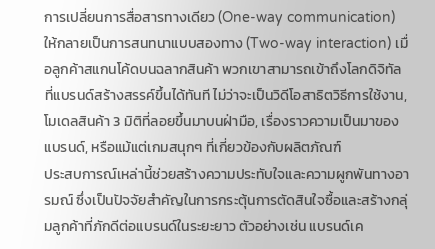การเปลี่ยนการสื่อสารทางเดียว (One-way communication) ให้กลายเป็นการสนทนาแบบสองทาง (Two-way interaction) เมื่อลูกค้าสแกนโค้ดบนฉลากสินค้า พวกเขาสามารถเข้าถึงโลกดิจิทัลที่แบรนด์สร้างสรรค์ขึ้นได้ทันที ไม่ว่าจะเป็นวิดีโอสาธิตวิธีการใช้งาน, โมเดลสินค้า 3 มิติที่ลอยขึ้นมาบนฝ่ามือ, เรื่องราวความเป็นมาของแบรนด์, หรือแม้แต่เกมสนุกๆ ที่เกี่ยวข้องกับผลิตภัณฑ์
ประสบการณ์เหล่านี้ช่วยสร้างความประทับใจและความผูกพันทางอารมณ์ ซึ่งเป็นปัจจัยสำคัญในการกระตุ้นการตัดสินใจซื้อและสร้างกลุ่มลูกค้าที่ภักดีต่อแบรนด์ในระยะยาว ตัวอย่างเช่น แบรนด์เค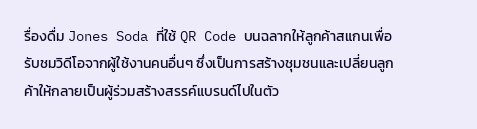รื่องดื่ม Jones Soda ที่ใช้ QR Code บนฉลากให้ลูกค้าสแกนเพื่อรับชมวิดีโอจากผู้ใช้งานคนอื่นๆ ซึ่งเป็นการสร้างชุมชนและเปลี่ยนลูกค้าให้กลายเป็นผู้ร่วมสร้างสรรค์แบรนด์ไปในตัว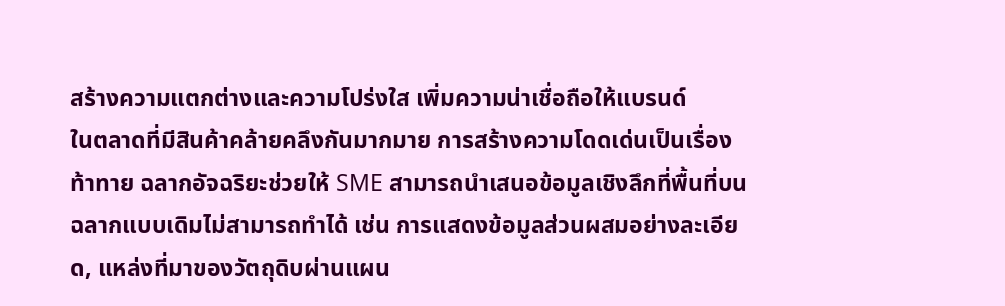สร้างความแตกต่างและความโปร่งใส เพิ่มความน่าเชื่อถือให้แบรนด์
ในตลาดที่มีสินค้าคล้ายคลึงกันมากมาย การสร้างความโดดเด่นเป็นเรื่องท้าทาย ฉลากอัจฉริยะช่วยให้ SME สามารถนำเสนอข้อมูลเชิงลึกที่พื้นที่บนฉลากแบบเดิมไม่สามารถทำได้ เช่น การแสดงข้อมูลส่วนผสมอย่างละเอียด, แหล่งที่มาของวัตถุดิบผ่านแผน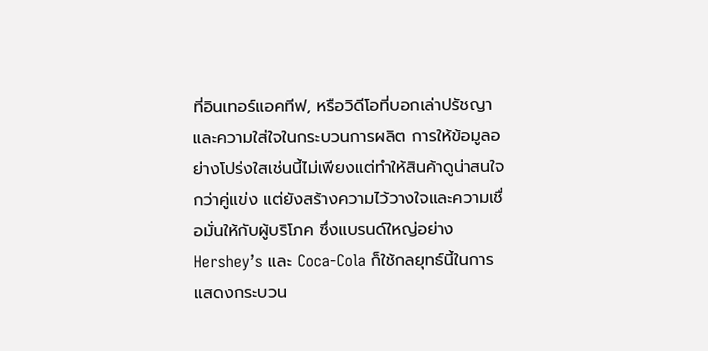ที่อินเทอร์แอคทีฟ, หรือวิดีโอที่บอกเล่าปรัชญาและความใส่ใจในกระบวนการผลิต การให้ข้อมูลอย่างโปร่งใสเช่นนี้ไม่เพียงแต่ทำให้สินค้าดูน่าสนใจกว่าคู่แข่ง แต่ยังสร้างความไว้วางใจและความเชื่อมั่นให้กับผู้บริโภค ซึ่งแบรนด์ใหญ่อย่าง Hershey’s และ Coca-Cola ก็ใช้กลยุทธ์นี้ในการแสดงกระบวน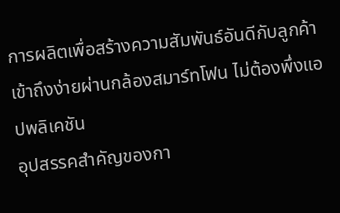การผลิตเพื่อสร้างความสัมพันธ์อันดีกับลูกค้า
เข้าถึงง่ายผ่านกล้องสมาร์ทโฟน ไม่ต้องพึ่งแอปพลิเคชัน
อุปสรรคสำคัญของกา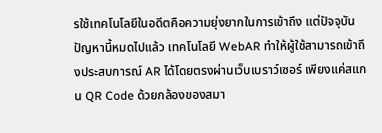รใช้เทคโนโลยีในอดีตคือความยุ่งยากในการเข้าถึง แต่ปัจจุบันปัญหานี้หมดไปแล้ว เทคโนโลยี WebAR ทำให้ผู้ใช้สามารถเข้าถึงประสบการณ์ AR ได้โดยตรงผ่านเว็บเบราว์เซอร์ เพียงแค่สแกน QR Code ด้วยกล้องของสมา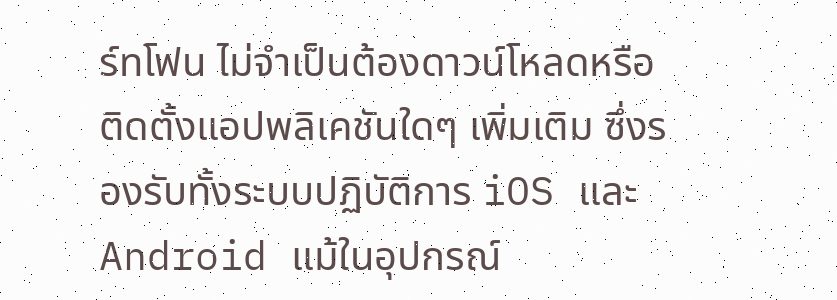ร์ทโฟน ไม่จำเป็นต้องดาวน์โหลดหรือติดตั้งแอปพลิเคชันใดๆ เพิ่มเติม ซึ่งรองรับทั้งระบบปฏิบัติการ iOS และ Android แม้ในอุปกรณ์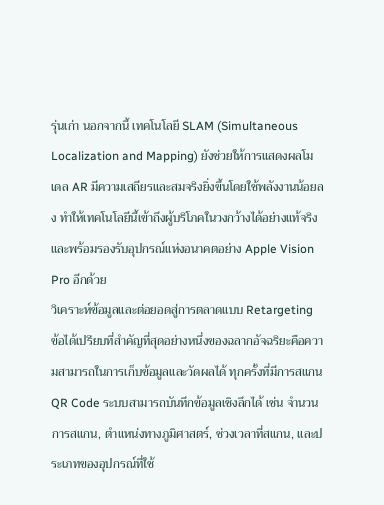รุ่นเก่า นอกจากนี้ เทคโนโลยี SLAM (Simultaneous Localization and Mapping) ยังช่วยให้การแสดงผลโมเดล AR มีความเสถียรและสมจริงยิ่งขึ้นโดยใช้พลังงานน้อยลง ทำให้เทคโนโลยีนี้เข้าถึงผู้บริโภคในวงกว้างได้อย่างแท้จริง และพร้อมรองรับอุปกรณ์แห่งอนาคตอย่าง Apple Vision Pro อีกด้วย
วิเคราะห์ข้อมูลและต่อยอดสู่การตลาดแบบ Retargeting
ข้อได้เปรียบที่สำคัญที่สุดอย่างหนึ่งของฉลากอัจฉริยะคือความสามารถในการเก็บข้อมูลและวัดผลได้ ทุกครั้งที่มีการสแกน QR Code ระบบสามารถบันทึกข้อมูลเชิงลึกได้ เช่น จำนวนการสแกน, ตำแหน่งทางภูมิศาสตร์, ช่วงเวลาที่สแกน, และประเภทของอุปกรณ์ที่ใช้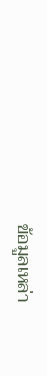ข้อมูลเหล่า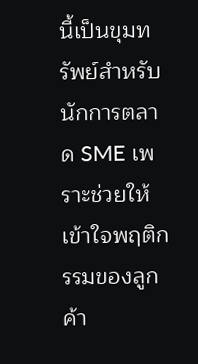นี้เป็นขุมทรัพย์สำหรับนักการตลาด SME เพราะช่วยให้เข้าใจพฤติกรรมของลูกค้า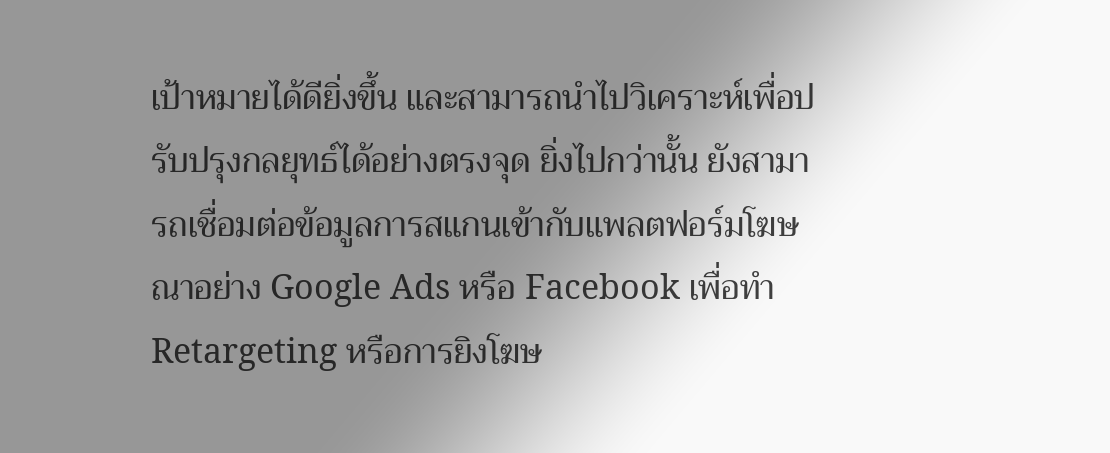เป้าหมายได้ดียิ่งขึ้น และสามารถนำไปวิเคราะห์เพื่อปรับปรุงกลยุทธ์ได้อย่างตรงจุด ยิ่งไปกว่านั้น ยังสามารถเชื่อมต่อข้อมูลการสแกนเข้ากับแพลตฟอร์มโฆษณาอย่าง Google Ads หรือ Facebook เพื่อทำ Retargeting หรือการยิงโฆษ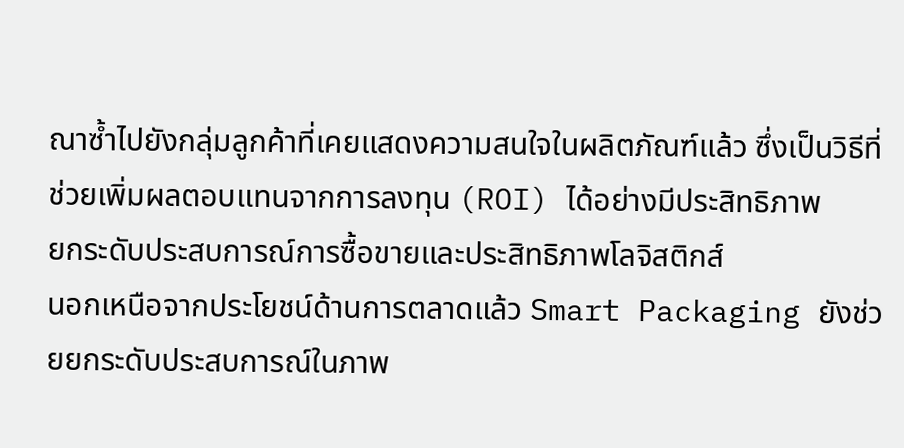ณาซ้ำไปยังกลุ่มลูกค้าที่เคยแสดงความสนใจในผลิตภัณฑ์แล้ว ซึ่งเป็นวิธีที่ช่วยเพิ่มผลตอบแทนจากการลงทุน (ROI) ได้อย่างมีประสิทธิภาพ
ยกระดับประสบการณ์การซื้อขายและประสิทธิภาพโลจิสติกส์
นอกเหนือจากประโยชน์ด้านการตลาดแล้ว Smart Packaging ยังช่วยยกระดับประสบการณ์ในภาพ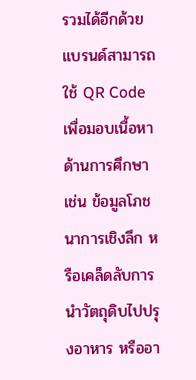รวมได้อีกด้วย แบรนด์สามารถใช้ QR Code เพื่อมอบเนื้อหาด้านการศึกษา เช่น ข้อมูลโภชนาการเชิงลึก หรือเคล็ดลับการนำวัตถุดิบไปปรุงอาหาร หรืออา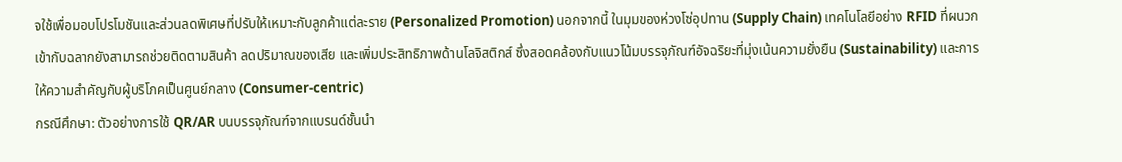จใช้เพื่อมอบโปรโมชันและส่วนลดพิเศษที่ปรับให้เหมาะกับลูกค้าแต่ละราย (Personalized Promotion) นอกจากนี้ ในมุมของห่วงโซ่อุปทาน (Supply Chain) เทคโนโลยีอย่าง RFID ที่ผนวกเข้ากับฉลากยังสามารถช่วยติดตามสินค้า ลดปริมาณของเสีย และเพิ่มประสิทธิภาพด้านโลจิสติกส์ ซึ่งสอดคล้องกับแนวโน้มบรรจุภัณฑ์อัจฉริยะที่มุ่งเน้นความยั่งยืน (Sustainability) และการให้ความสำคัญกับผู้บริโภคเป็นศูนย์กลาง (Consumer-centric)
กรณีศึกษา: ตัวอย่างการใช้ QR/AR บนบรรจุภัณฑ์จากแบรนด์ชั้นนำ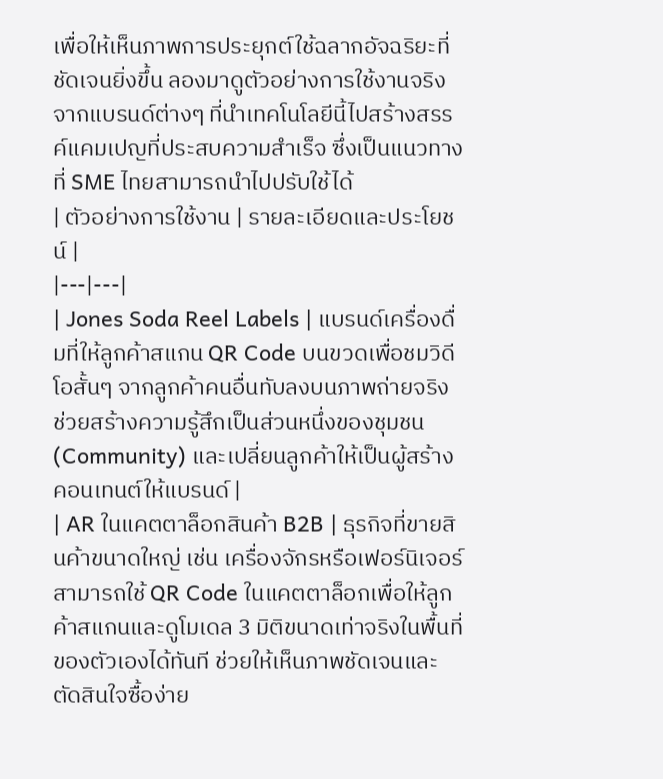เพื่อให้เห็นภาพการประยุกต์ใช้ฉลากอัจฉริยะที่ชัดเจนยิ่งขึ้น ลองมาดูตัวอย่างการใช้งานจริงจากแบรนด์ต่างๆ ที่นำเทคโนโลยีนี้ไปสร้างสรรค์แคมเปญที่ประสบความสำเร็จ ซึ่งเป็นแนวทางที่ SME ไทยสามารถนำไปปรับใช้ได้
| ตัวอย่างการใช้งาน | รายละเอียดและประโยชน์ |
|---|---|
| Jones Soda Reel Labels | แบรนด์เครื่องดื่มที่ให้ลูกค้าสแกน QR Code บนขวดเพื่อชมวิดีโอสั้นๆ จากลูกค้าคนอื่นทับลงบนภาพถ่ายจริง ช่วยสร้างความรู้สึกเป็นส่วนหนึ่งของชุมชน (Community) และเปลี่ยนลูกค้าให้เป็นผู้สร้างคอนเทนต์ให้แบรนด์ |
| AR ในแคตตาล็อกสินค้า B2B | ธุรกิจที่ขายสินค้าขนาดใหญ่ เช่น เครื่องจักรหรือเฟอร์นิเจอร์ สามารถใช้ QR Code ในแคตตาล็อกเพื่อให้ลูกค้าสแกนและดูโมเดล 3 มิติขนาดเท่าจริงในพื้นที่ของตัวเองได้ทันที ช่วยให้เห็นภาพชัดเจนและตัดสินใจซื้อง่าย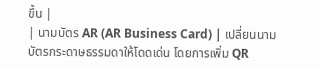ขึ้น |
| นามบัตร AR (AR Business Card) | เปลี่ยนนามบัตรกระดาษธรรมดาให้โดดเด่น โดยการเพิ่ม QR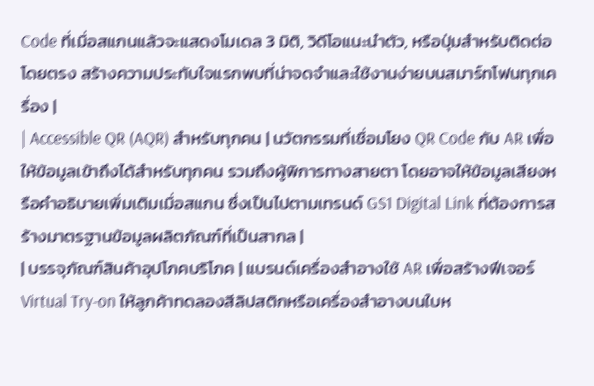Code ที่เมื่อสแกนแล้วจะแสดงโมเดล 3 มิติ, วิดีโอแนะนำตัว, หรือปุ่มสำหรับติดต่อโดยตรง สร้างความประทับใจแรกพบที่น่าจดจำและใช้งานง่ายบนสมาร์ทโฟนทุกเครื่อง |
| Accessible QR (AQR) สำหรับทุกคน | นวัตกรรมที่เชื่อมโยง QR Code กับ AR เพื่อให้ข้อมูลเข้าถึงได้สำหรับทุกคน รวมถึงผู้พิการทางสายตา โดยอาจให้ข้อมูลเสียงหรือคำอธิบายเพิ่มเติมเมื่อสแกน ซึ่งเป็นไปตามเทรนด์ GS1 Digital Link ที่ต้องการสร้างมาตรฐานข้อมูลผลิตภัณฑ์ที่เป็นสากล |
| บรรจุภัณฑ์สินค้าอุปโภคบริโภค | แบรนด์เครื่องสำอางใช้ AR เพื่อสร้างฟีเจอร์ Virtual Try-on ให้ลูกค้าทดลองสีลิปสติกหรือเครื่องสำอางบนใบห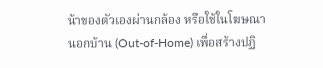น้าของตัวเองผ่านกล้อง หรือใช้ในโฆษณานอกบ้าน (Out-of-Home) เพื่อสร้างปฏิ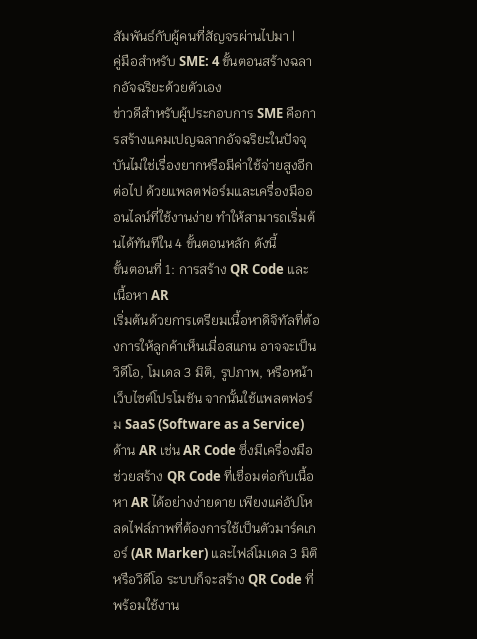สัมพันธ์กับผู้คนที่สัญจรผ่านไปมา |
คู่มือสำหรับ SME: 4 ขั้นตอนสร้างฉลากอัจฉริยะด้วยตัวเอง
ข่าวดีสำหรับผู้ประกอบการ SME คือการสร้างแคมเปญฉลากอัจฉริยะในปัจจุบันไม่ใช่เรื่องยากหรือมีค่าใช้จ่ายสูงอีกต่อไป ด้วยแพลตฟอร์มและเครื่องมือออนไลน์ที่ใช้งานง่าย ทำให้สามารถเริ่มต้นได้ทันทีใน 4 ขั้นตอนหลัก ดังนี้
ขั้นตอนที่ 1: การสร้าง QR Code และเนื้อหา AR
เริ่มต้นด้วยการเตรียมเนื้อหาดิจิทัลที่ต้องการให้ลูกค้าเห็นเมื่อสแกน อาจจะเป็นวิดีโอ, โมเดล 3 มิติ, รูปภาพ, หรือหน้าเว็บไซต์โปรโมชัน จากนั้นใช้แพลตฟอร์ม SaaS (Software as a Service) ด้าน AR เช่น AR Code ซึ่งมีเครื่องมือช่วยสร้าง QR Code ที่เชื่อมต่อกับเนื้อหา AR ได้อย่างง่ายดาย เพียงแค่อัปโหลดไฟล์ภาพที่ต้องการใช้เป็นตัวมาร์คเกอร์ (AR Marker) และไฟล์โมเดล 3 มิติหรือวิดีโอ ระบบก็จะสร้าง QR Code ที่พร้อมใช้งาน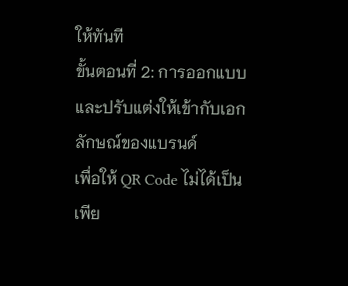ให้ทันที
ขั้นตอนที่ 2: การออกแบบและปรับแต่งให้เข้ากับเอกลักษณ์ของแบรนด์
เพื่อให้ QR Code ไม่ได้เป็นเพีย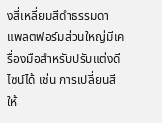งสี่เหลี่ยมสีดำธรรมดา แพลตฟอร์มส่วนใหญ่มีเครื่องมือสำหรับปรับแต่งดีไซน์ได้ เช่น การเปลี่ยนสีให้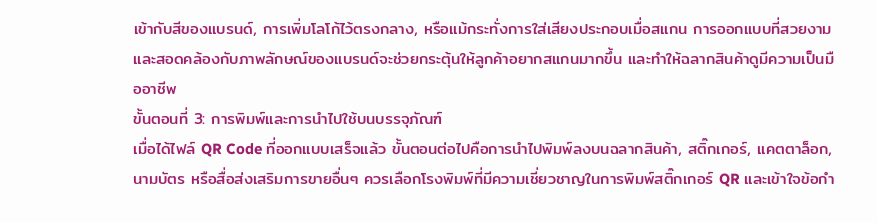เข้ากับสีของแบรนด์, การเพิ่มโลโก้ไว้ตรงกลาง, หรือแม้กระทั่งการใส่เสียงประกอบเมื่อสแกน การออกแบบที่สวยงามและสอดคล้องกับภาพลักษณ์ของแบรนด์จะช่วยกระตุ้นให้ลูกค้าอยากสแกนมากขึ้น และทำให้ฉลากสินค้าดูมีความเป็นมืออาชีพ
ขั้นตอนที่ 3: การพิมพ์และการนำไปใช้บนบรรจุภัณฑ์
เมื่อได้ไฟล์ QR Code ที่ออกแบบเสร็จแล้ว ขั้นตอนต่อไปคือการนำไปพิมพ์ลงบนฉลากสินค้า, สติ๊กเกอร์, แคตตาล็อก, นามบัตร หรือสื่อส่งเสริมการขายอื่นๆ ควรเลือกโรงพิมพ์ที่มีความเชี่ยวชาญในการพิมพ์สติ๊กเกอร์ QR และเข้าใจข้อกำ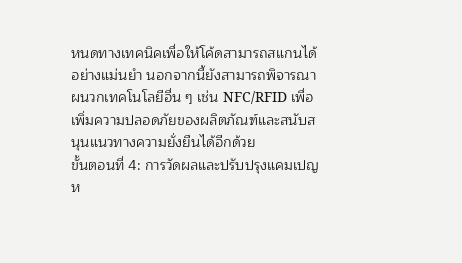หนดทางเทคนิคเพื่อให้โค้ดสามารถสแกนได้อย่างแม่นยำ นอกจากนี้ยังสามารถพิจารณาผนวกเทคโนโลยีอื่น ๆ เช่น NFC/RFID เพื่อเพิ่มความปลอดภัยของผลิตภัณฑ์และสนับสนุนแนวทางความยั่งยืนได้อีกด้วย
ขั้นตอนที่ 4: การวัดผลและปรับปรุงแคมเปญ
ห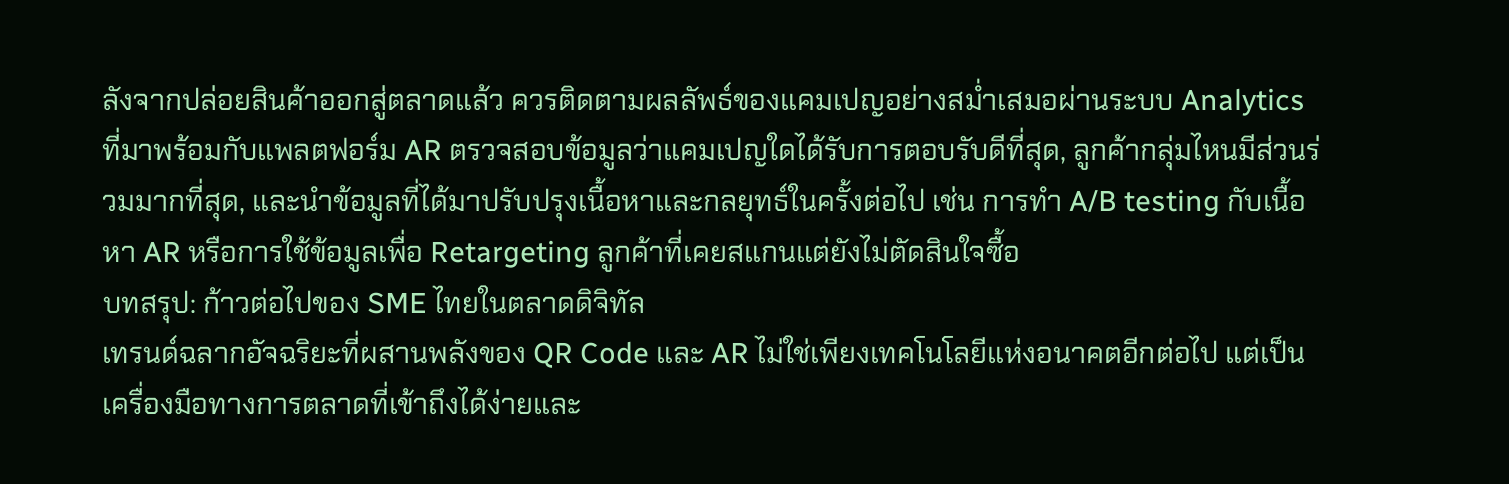ลังจากปล่อยสินค้าออกสู่ตลาดแล้ว ควรติดตามผลลัพธ์ของแคมเปญอย่างสม่ำเสมอผ่านระบบ Analytics ที่มาพร้อมกับแพลตฟอร์ม AR ตรวจสอบข้อมูลว่าแคมเปญใดได้รับการตอบรับดีที่สุด, ลูกค้ากลุ่มไหนมีส่วนร่วมมากที่สุด, และนำข้อมูลที่ได้มาปรับปรุงเนื้อหาและกลยุทธ์ในครั้งต่อไป เช่น การทำ A/B testing กับเนื้อหา AR หรือการใช้ข้อมูลเพื่อ Retargeting ลูกค้าที่เคยสแกนแต่ยังไม่ตัดสินใจซื้อ
บทสรุป: ก้าวต่อไปของ SME ไทยในตลาดดิจิทัล
เทรนด์ฉลากอัจฉริยะที่ผสานพลังของ QR Code และ AR ไม่ใช่เพียงเทคโนโลยีแห่งอนาคตอีกต่อไป แต่เป็นเครื่องมือทางการตลาดที่เข้าถึงได้ง่ายและ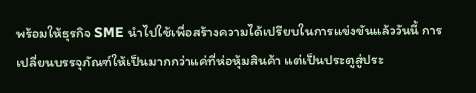พร้อมให้ธุรกิจ SME นำไปใช้เพื่อสร้างความได้เปรียบในการแข่งขันแล้ววันนี้ การเปลี่ยนบรรจุภัณฑ์ให้เป็นมากกว่าแค่ที่ห่อหุ้มสินค้า แต่เป็นประตูสู่ประ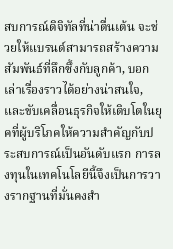สบการณ์ดิจิทัลที่น่าตื่นเต้น จะช่วยให้แบรนด์สามารถสร้างความสัมพันธ์ที่ลึกซึ้งกับลูกค้า, บอกเล่าเรื่องราวได้อย่างน่าสนใจ, และขับเคลื่อนธุรกิจให้เติบโตในยุคที่ผู้บริโภคให้ความสำคัญกับประสบการณ์เป็นอันดับแรก การลงทุนในเทคโนโลยีนี้จึงเป็นการวางรากฐานที่มั่นคงสำ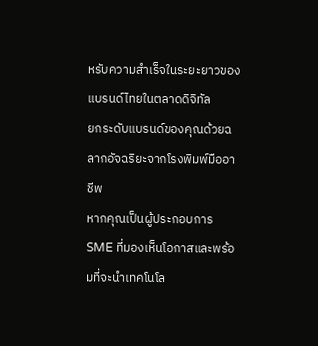หรับความสำเร็จในระยะยาวของแบรนด์ไทยในตลาดดิจิทัล
ยกระดับแบรนด์ของคุณด้วยฉลากอัจฉริยะจากโรงพิมพ์มืออาชีพ
หากคุณเป็นผู้ประกอบการ SME ที่มองเห็นโอกาสและพร้อมที่จะนำเทคโนโล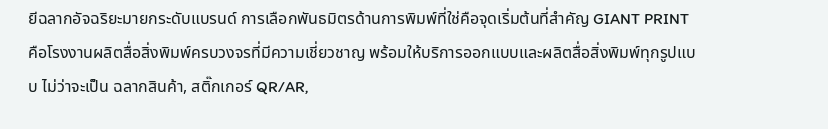ยีฉลากอัจฉริยะมายกระดับแบรนด์ การเลือกพันธมิตรด้านการพิมพ์ที่ใช่คือจุดเริ่มต้นที่สำคัญ GIANT PRINT คือโรงงานผลิตสื่อสิ่งพิมพ์ครบวงจรที่มีความเชี่ยวชาญ พร้อมให้บริการออกแบบและผลิตสื่อสิ่งพิมพ์ทุกรูปแบบ ไม่ว่าจะเป็น ฉลากสินค้า, สติ๊กเกอร์ QR/AR,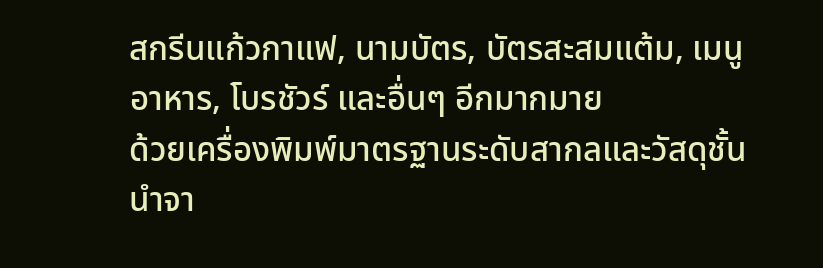สกรีนแก้วกาแฟ, นามบัตร, บัตรสะสมแต้ม, เมนูอาหาร, โบรชัวร์ และอื่นๆ อีกมากมาย
ด้วยเครื่องพิมพ์มาตรฐานระดับสากลและวัสดุชั้นนำจา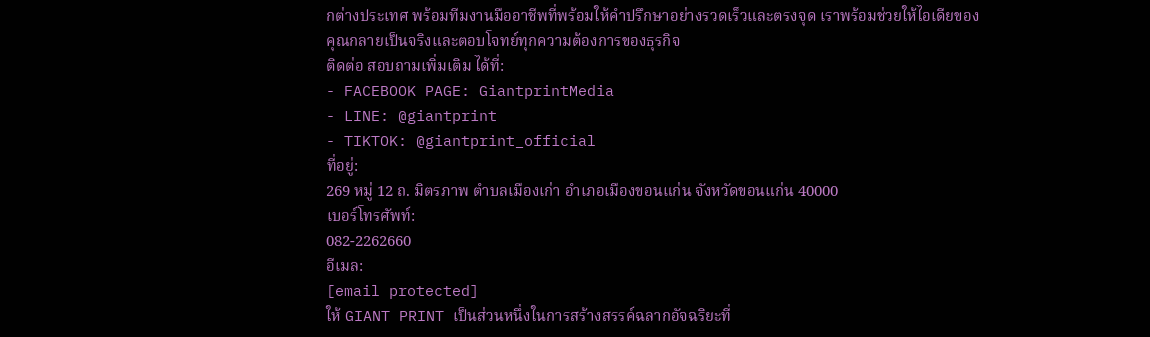กต่างประเทศ พร้อมทีมงานมืออาชีพที่พร้อมให้คำปรึกษาอย่างรวดเร็วและตรงจุด เราพร้อมช่วยให้ไอเดียของคุณกลายเป็นจริงและตอบโจทย์ทุกความต้องการของธุรกิจ
ติดต่อ สอบถามเพิ่มเติม ได้ที่:
- FACEBOOK PAGE: GiantprintMedia
- LINE: @giantprint
- TIKTOK: @giantprint_official
ที่อยู่:
269 หมู่ 12 ถ. มิตรภาพ ตำบลเมืองเก่า อำเภอเมืองขอนแก่น จังหวัดขอนแก่น 40000
เบอร์โทรศัพท์:
082-2262660
อีเมล:
[email protected]
ให้ GIANT PRINT เป็นส่วนหนึ่งในการสร้างสรรค์ฉลากอัจฉริยะที่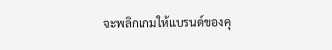จะพลิกเกมให้แบรนด์ของคุ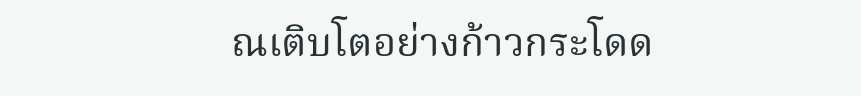ณเติบโตอย่างก้าวกระโดด